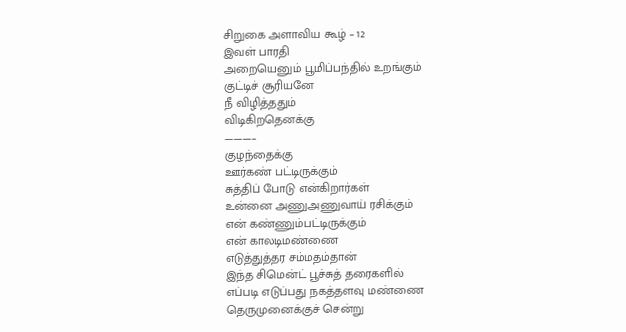சிறுகை அளாவிய கூழ் – 12
இவள் பாரதி
அறையெனும் பூமிப்பந்தில் உறங்கும்
குட்டிச் சூரியனே
நீ விழித்ததும்
விடிகிறதெனக்கு
———–
குழந்தைக்கு
ஊர்கண் பட்டிருக்கும்
சுத்திப் போடு என்கிறார்கள்
உன்னை அணுஅணுவாய் ரசிக்கும்
என் கண்ணும்பட்டிருக்கும்
என் காலடிமண்ணை
எடுத்துத்தர சம்மதம்தான்
இந்த சிமென்ட் பூச்சுத் தரைகளில்
எப்படி எடுப்பது நகத்தளவு மண்ணை
தெருமுனைக்குச் சென்று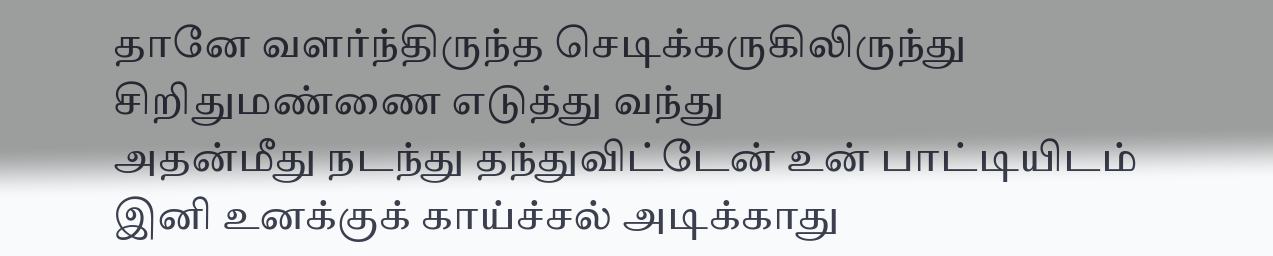தானே வளர்ந்திருந்த செடிக்கருகிலிருந்து
சிறிதுமண்ணை எடுத்து வந்து
அதன்மீது நடந்து தந்துவிட்டேன் உன் பாட்டியிடம்
இனி உனக்குக் காய்ச்சல் அடிக்காது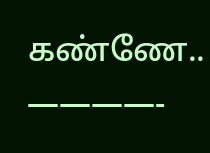கண்ணே..
————-